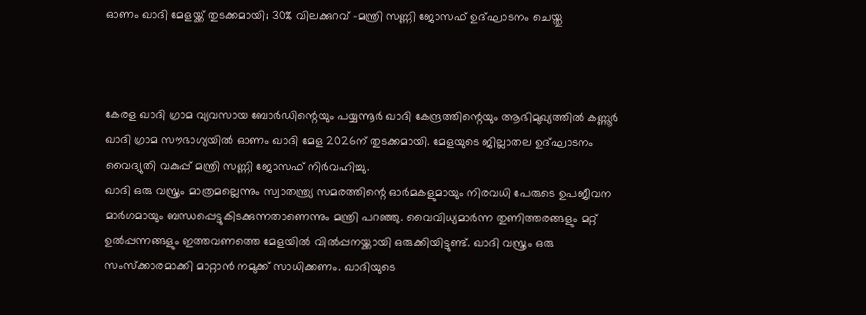ഓണം ഖാദി മേളയ്ക്ക് തുടക്കമായി; 30% വിലക്കുറവ് -മന്ത്രി സണ്ണി ജോസഫ് ഉദ്ഘാടനം ചെയ്തു



കേരള ഖാദി ഗ്രാമ വ്യവസായ ബോര്‍ഡിന്റെയും പയ്യന്നൂര്‍ ഖാദി കേന്ദ്രത്തിന്റെയും ആഭിമുഖ്യത്തില്‍ കണ്ണൂര്‍ ഖാദി ഗ്രാമ സൗഭാഗ്യയില്‍ ഓണം ഖാദി മേള 2026ന് തുടക്കമായി. മേളയുടെ ജില്ലാതല ഉദ്ഘാടനം വൈദ്യുതി വകുപ്പ് മന്ത്രി സണ്ണി ജോസഫ് നിര്‍വഹിച്ചു.
ഖാദി ഒരു വസ്ത്രം മാത്രമല്ലെന്നും സ്വാതന്ത്ര്യ സമരത്തിന്റെ ഓര്‍മകളുമായും നിരവധി പേരുടെ ഉപജീവന മാര്‍ഗമായും ബന്ധപ്പെട്ടുകിടക്കുന്നതാണെന്നും മന്ത്രി പറഞ്ഞു. വൈവിധ്യമാര്‍ന്ന തുണിത്തരങ്ങളും മറ്റ് ഉല്‍പ്പന്നങ്ങളും ഇത്തവണത്തെ മേളയില്‍ വില്‍പ്പനയ്ക്കായി ഒരുക്കിയിട്ടുണ്ട്. ഖാദി വസ്ത്രം ഒരു സംസ്‌ക്കാരമാക്കി മാറ്റാന്‍ നമുക്ക് സാധിക്കണം. ഖാദിയുടെ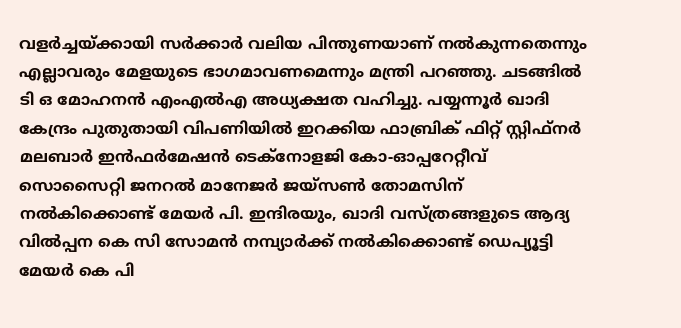വളര്‍ച്ചയ്ക്കായി സര്‍ക്കാര്‍ വലിയ പിന്തുണയാണ് നല്‍കുന്നതെന്നും എല്ലാവരും മേളയുടെ ഭാഗമാവണമെന്നും മന്ത്രി പറഞ്ഞു. ചടങ്ങില്‍ ടി ഒ മോഹനന്‍ എംഎല്‍എ അധ്യക്ഷത വഹിച്ചു. പയ്യന്നൂര്‍ ഖാദി കേന്ദ്രം പുതുതായി വിപണിയില്‍ ഇറക്കിയ ഫാബ്രിക് ഫിറ്റ് സ്റ്റിഫ്‌നര്‍ മലബാര്‍ ഇന്‍ഫര്‍മേഷന്‍ ടെക്‌നോളജി കോ-ഓപ്പറേറ്റീവ് സൊസൈറ്റി ജനറല്‍ മാനേജര്‍ ജയ്‌സണ്‍ തോമസിന് നല്‍കിക്കൊണ്ട് മേയര്‍ പി. ഇന്ദിരയും, ഖാദി വസ്ത്രങ്ങളുടെ ആദ്യ വില്‍പ്പന കെ സി സോമന്‍ നമ്പ്യാര്‍ക്ക് നല്‍കിക്കൊണ്ട് ഡെപ്യൂട്ടി മേയര്‍ കെ പി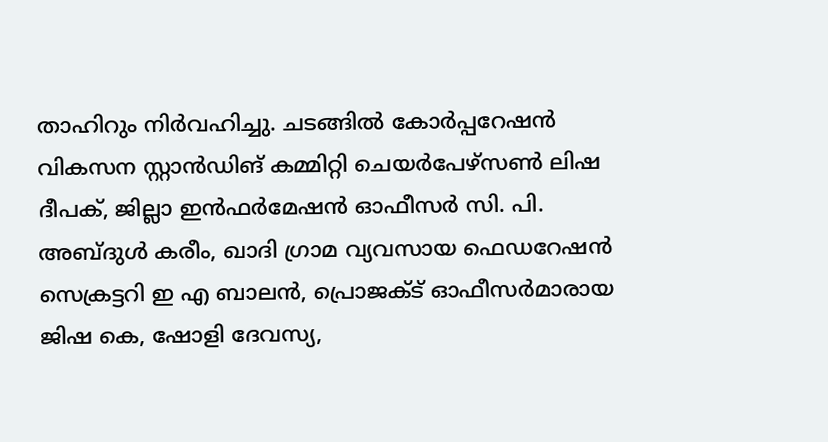താഹിറും നിര്‍വഹിച്ചു. ചടങ്ങില്‍ കോര്‍പ്പറേഷന്‍ വികസന സ്റ്റാന്‍ഡിങ് കമ്മിറ്റി ചെയര്‍പേഴ്‌സണ്‍ ലിഷ ദീപക്, ജില്ലാ ഇന്‍ഫര്‍മേഷന്‍ ഓഫീസര്‍ സി. പി. അബ്ദുള്‍ കരീം, ഖാദി ഗ്രാമ വ്യവസായ ഫെഡറേഷന്‍ സെക്രട്ടറി ഇ എ ബാലന്‍, പ്രൊജക്ട് ഓഫീസര്‍മാരായ ജിഷ കെ, ഷോളി ദേവസ്യ,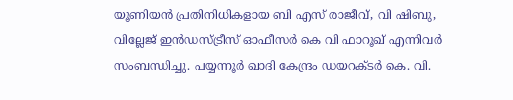യൂണിയന്‍ പ്രതിനിധികളായ ബി എസ് രാജീവ്, വി ഷിബു, വില്ലേജ് ഇന്‍ഡസ്ട്രീസ് ഓഫീസര്‍ കെ വി ഫാറൂഖ് എന്നിവര്‍ സംബന്ധിച്ചു. പയ്യന്നൂര്‍ ഖാദി കേന്ദ്രം ഡയറക്ടര്‍ കെ. വി.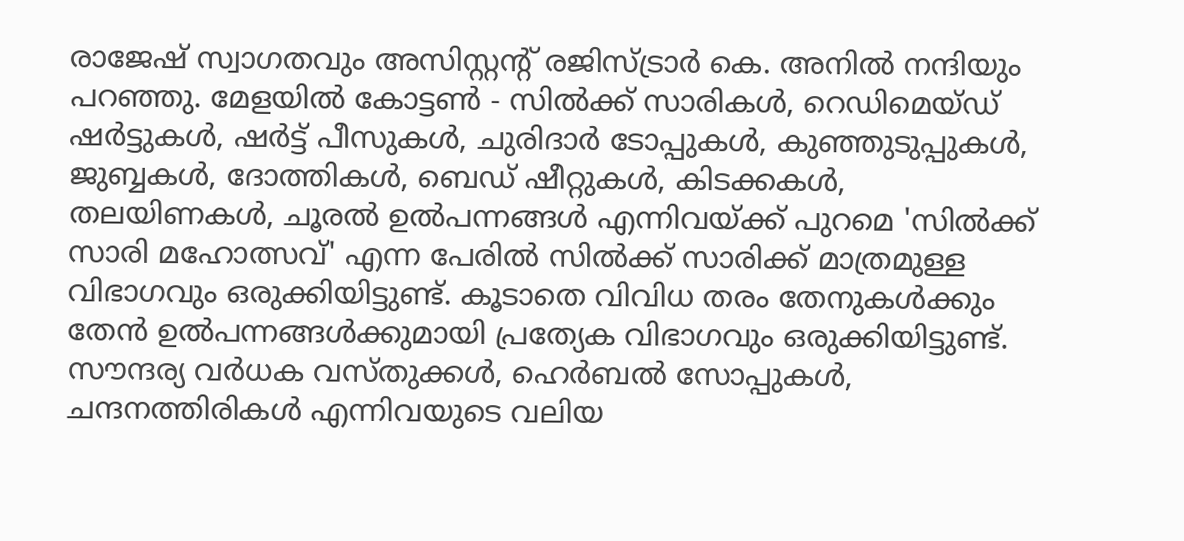രാജേഷ് സ്വാഗതവും അസിസ്റ്റന്റ് രജിസ്ട്രാര്‍ കെ. അനില്‍ നന്ദിയും പറഞ്ഞു. മേളയില്‍ കോട്ടണ്‍ - സില്‍ക്ക് സാരികള്‍, റെഡിമെയ്ഡ് ഷര്‍ട്ടുകള്‍, ഷര്‍ട്ട് പീസുകള്‍, ചുരിദാര്‍ ടോപ്പുകള്‍, കുഞ്ഞുടുപ്പുകള്‍, ജുബ്ബകള്‍, ദോത്തികള്‍, ബെഡ് ഷീറ്റുകള്‍, കിടക്കകള്‍, തലയിണകള്‍, ചൂരല്‍ ഉല്‍പന്നങ്ങള്‍ എന്നിവയ്ക്ക് പുറമെ 'സില്‍ക്ക് സാരി മഹോത്സവ്' എന്ന പേരില്‍ സില്‍ക്ക് സാരിക്ക് മാത്രമുള്ള വിഭാഗവും ഒരുക്കിയിട്ടുണ്ട്. കൂടാതെ വിവിധ തരം തേനുകള്‍ക്കും തേന്‍ ഉല്‍പന്നങ്ങള്‍ക്കുമായി പ്രത്യേക വിഭാഗവും ഒരുക്കിയിട്ടുണ്ട്. സൗന്ദര്യ വര്‍ധക വസ്തുക്കള്‍, ഹെര്‍ബല്‍ സോപ്പുകള്‍, ചന്ദനത്തിരികള്‍ എന്നിവയുടെ വലിയ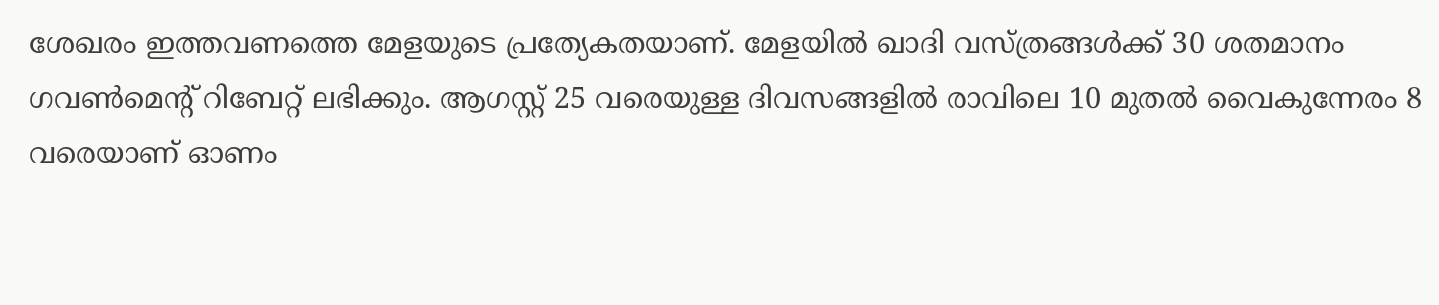ശേഖരം ഇത്തവണത്തെ മേളയുടെ പ്രത്യേകതയാണ്. മേളയില്‍ ഖാദി വസ്ത്രങ്ങള്‍ക്ക് 30 ശതമാനം ഗവണ്‍മെന്റ് റിബേറ്റ് ലഭിക്കും. ആഗസ്റ്റ് 25 വരെയുള്ള ദിവസങ്ങളില്‍ രാവിലെ 10 മുതല്‍ വൈകുന്നേരം 8 വരെയാണ് ഓണം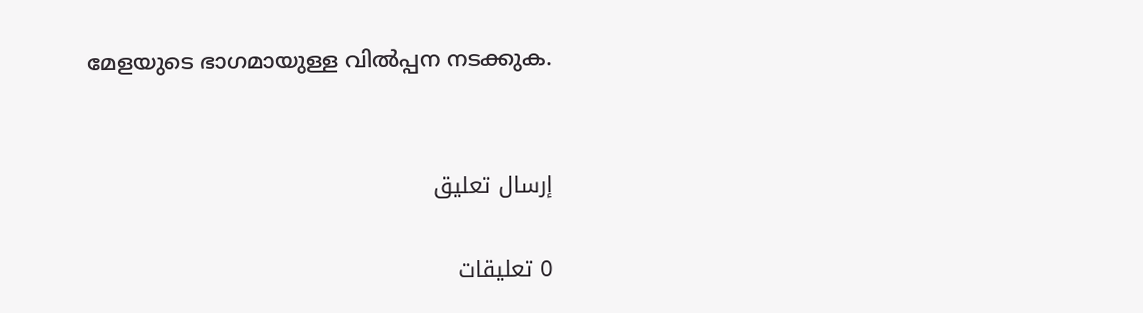മേളയുടെ ഭാഗമായുള്ള വില്‍പ്പന നടക്കുക.


إرسال تعليق

0 تعليقات